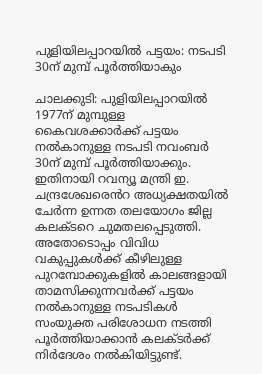പുളിയിലപ്പാറയില്‍ പട്ടയം: നടപടി 30ന് മുമ്പ് പൂര്‍ത്തിയാകും

ചാലക്കുടി: പുളിയിലപ്പാറയില്‍ 1977ന് മുമ്പുള്ള കൈവശക്കാര്‍ക്ക് പട്ടയം നല്‍കാനുള്ള നടപടി നവംബര്‍ 30ന് മുമ്പ് പൂര്‍ത്തിയാക്കും. ഇതിനായി റവന്യൂ മന്ത്രി ഇ. ചന്ദ്രശേഖര‍െൻറ അധ്യക്ഷതയില്‍ ചേർന്ന ഉന്നത തലയോഗം ജില്ല കലക്ടറെ ചുമതലപ്പെടുത്തി. അതോടൊപ്പം വിവിധ വകുപ്പുകള്‍ക്ക് കീഴിലുള്ള പുറമ്പോക്കുകളില്‍ കാലങ്ങളായി താമസിക്കുന്നവര്‍ക്ക് പട്ടയം നല്‍കാനുള്ള നടപടികള്‍ സംയുക്ത പരിശോധന നടത്തി പൂര്‍ത്തിയാക്കാന്‍ കലക്ടര്‍ക്ക് നിര്‍ദേശം നല്‍കിയിട്ടുണ്ട്.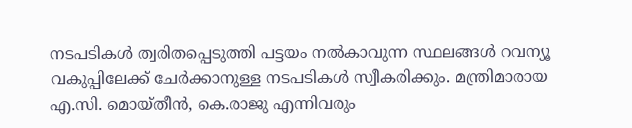നടപടികള്‍ ത്വരിതപ്പെടുത്തി പട്ടയം നല്‍കാവുന്ന സ്ഥലങ്ങള്‍ റവന്യൂ വകുപ്പിലേക്ക് ചേർക്കാനുള്ള നടപടികള്‍ സ്വീകരിക്കും. മന്ത്രിമാരായ എ.സി. മൊയ്തീന്‍, കെ.രാജു എന്നിവരും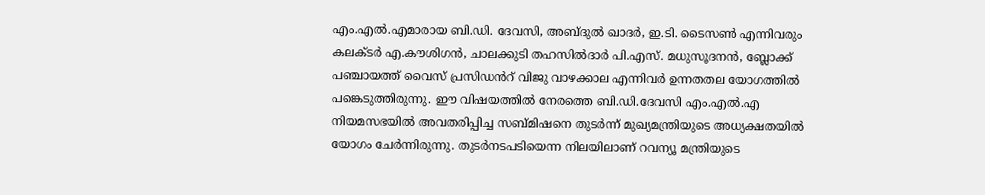എം.എൽ.എമാരായ ബി.ഡി. ദേവസി, അബ്ദുൽ ഖാദര്‍, ഇ.ടി. ടൈസൺ എന്നിവരും കലക്ടര്‍ എ.കൗശിഗന്‍, ചാലക്കുടി തഹസില്‍ദാര്‍ പി.എസ്. മധുസൂദനന്‍, ബ്ലോക്ക് പഞ്ചായത്ത് വൈസ് പ്രസിഡൻറ് വിജു വാഴക്കാല എന്നിവര്‍ ഉന്നതതല യോഗത്തില്‍ പങ്കെടുത്തിരുന്നു. ഈ വിഷയത്തില്‍ നേരത്തെ ബി.ഡി.ദേവസി എം.എല്‍.എ നിയമസഭയില്‍ അവതരിപ്പിച്ച സബ്മിഷനെ തുടര്‍ന്ന് മുഖ്യമന്ത്രിയുടെ അധ്യക്ഷതയില്‍ യോഗം ചേര്‍ന്നിരുന്നു. തുടര്‍നടപടിയെന്ന നിലയിലാണ് റവന്യൂ മന്ത്രിയുടെ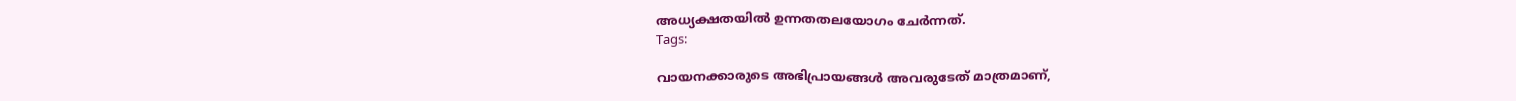അധ്യക്ഷതയില്‍ ഉന്നതതലയോഗം ചേര്‍ന്നത്.
Tags:

വായനക്കാരുടെ അഭിപ്രായങ്ങള്‍ അവരുടേത് മാത്രമാണ്,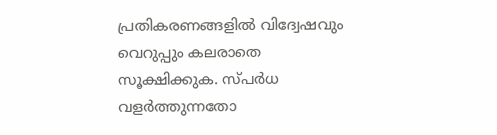പ്രതികരണങ്ങളിൽ വിദ്വേഷവും വെറുപ്പും കലരാതെ സൂക്ഷിക്കുക. സ്പർധ വളർത്തുന്നതോ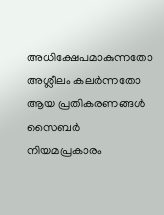അധിക്ഷേപമാകുന്നതോ അശ്ലീലം കലർന്നതോ ആയ പ്രതികരണങ്ങൾ സൈബർ നിയമപ്രകാരം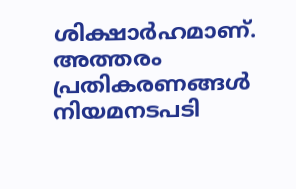ശിക്ഷാർഹമാണ്. അത്തരം പ്രതികരണങ്ങൾ നിയമനടപടി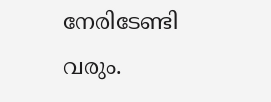നേരിടേണ്ടി വരും.